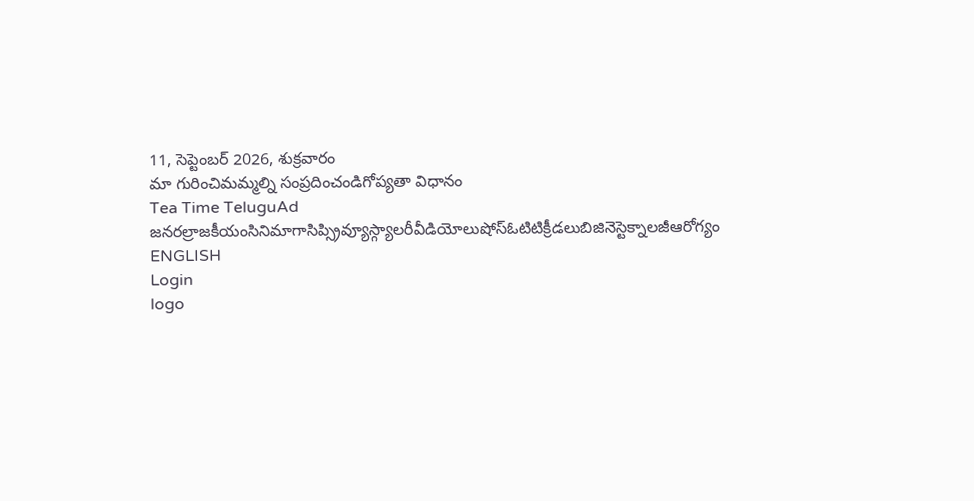11, సెప్టెంబర్ 2026, శుక్రవారం
మా గురించిమమ్మల్ని సంప్రదించండిగోప్యతా విధానం
Tea Time TeluguAd
జనరల్రాజకీయంసినిమాగాసిప్స్రివ్యూస్గ్యాలరీవీడియోలుషోస్ఓటిటిక్రీడలుబిజినెస్టెక్నాలజీఆరోగ్యం
ENGLISH
Login
logo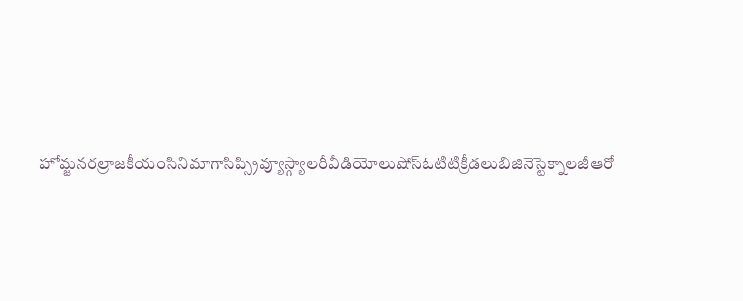హోమ్జనరల్రాజకీయంసినిమాగాసిప్స్రివ్యూస్గ్యాలరీవీడియోలుషోస్ఓటిటిక్రీడలుబిజినెస్టెక్నాలజీఆరో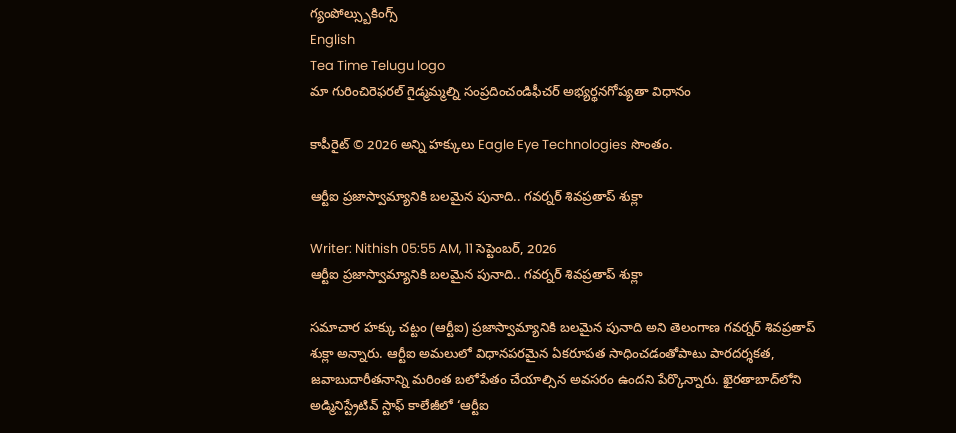గ్యంపోల్స్బుకింగ్స్
English
Tea Time Telugu logo
మా గురించిరెఫరల్ గైడ్మమ్మల్ని సంప్రదించండిఫీచర్ అభ్యర్థనగోప్యతా విధానం

కాపీరైట్ © 2026 అన్ని హక్కులు Eagle Eye Technologies సొంతం.

ఆర్టీఐ ప్రజాస్వామ్యానికి బలమైన పునాది.. గవర్నర్‌ శివప్రతాప్‌ శుక్లా

Writer: Nithish 05:55 AM, 11 సెప్టెంబర్, 2026
ఆర్టీఐ ప్రజాస్వామ్యానికి బలమైన పునాది.. గవర్నర్‌ శివప్రతాప్‌ శుక్లా

సమాచార హక్కు చట్టం (ఆర్టీఐ) ప్రజాస్వామ్యానికి బలమైన పునాది అని తెలంగాణ గవర్నర్‌ శివప్రతాప్‌ శుక్లా అన్నారు. ఆర్టీఐ అమలులో విధానపరమైన ఏకరూపత సాధించడంతోపాటు పారదర్శకత, జవాబుదారీతనాన్ని మరింత బలోపేతం చేయాల్సిన అవసరం ఉందని పేర్కొన్నారు. ఖైరతాబాద్‌లోని అడ్మినిస్ట్రేటివ్‌ స్టాఫ్‌ కాలేజీలో ‘ఆర్టీఐ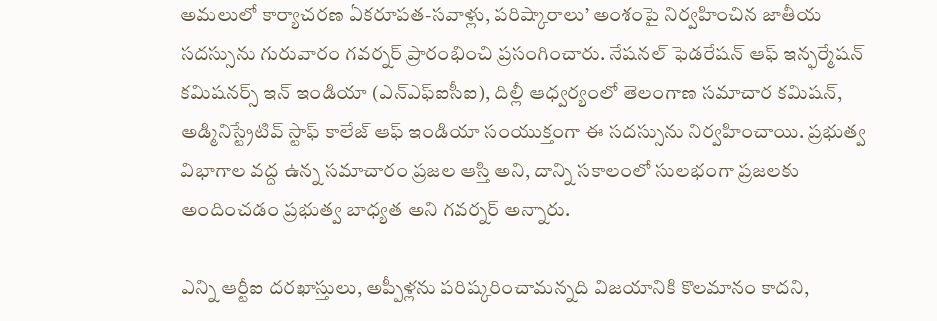అమలులో కార్యాచరణ ఏకరూపత-సవాళ్లు, పరిష్కారాలు’ అంశంపై నిర్వహించిన జాతీయ సదస్సును గురువారం గవర్నర్‌ ప్రారంభించి ప్రసంగించారు. నేషనల్‌ ఫెడరేషన్‌ ఆఫ్‌ ఇన్ఫర్మేషన్‌ కమిషనర్స్‌ ఇన్‌ ఇండియా (ఎన్‌ఎఫ్‌ఐసీఐ), దిల్లీ ఆధ్వర్యంలో తెలంగాణ సమాచార కమిషన్‌, అడ్మినిస్ట్రేటివ్‌ స్టాఫ్‌ కాలేజ్‌ ఆఫ్‌ ఇండియా సంయుక్తంగా ఈ సదస్సును నిర్వహించాయి. ప్రభుత్వ విభాగాల వద్ద ఉన్న సమాచారం ప్రజల ఆస్తి అని, దాన్ని సకాలంలో సులభంగా ప్రజలకు అందించడం ప్రభుత్వ బాధ్యత అని గవర్నర్‌ అన్నారు.

ఎన్ని ఆర్టీఐ దరఖాస్తులు, అప్పీళ్లను పరిష్కరించామన్నది విజయానికి కొలమానం కాదని,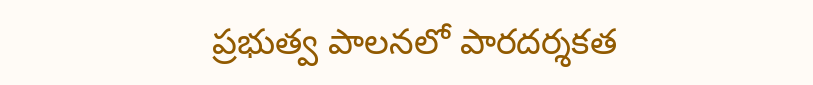ప్రభుత్వ పాలనలో పారదర్శకత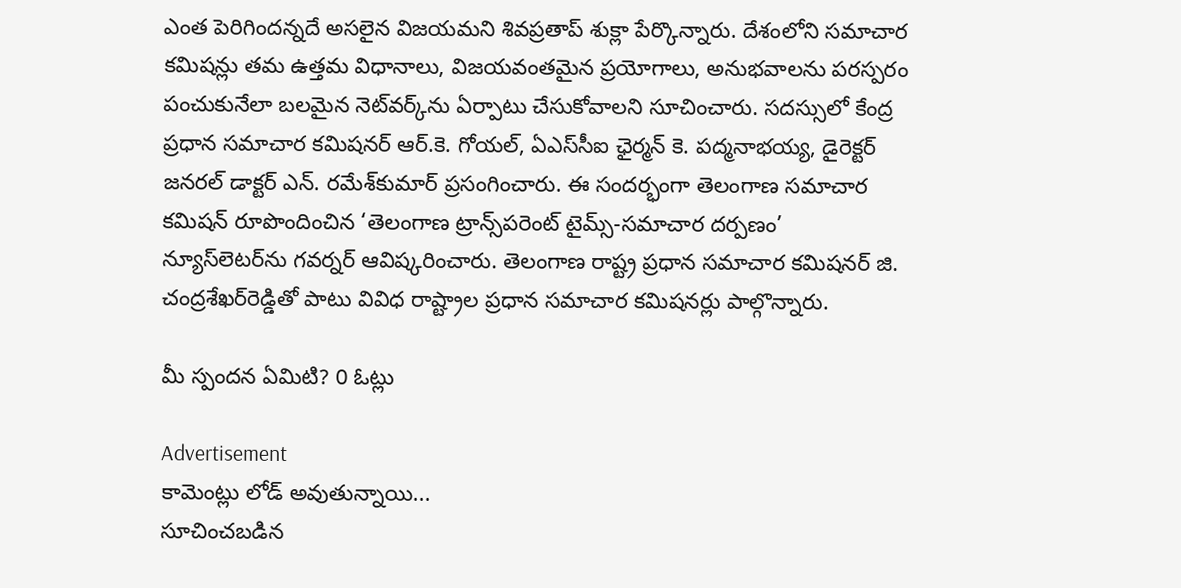ఎంత పెరిగిందన్నదే అసలైన విజయమని శివప్రతాప్‌ శుక్లా పేర్కొన్నారు. దేశంలోని సమాచార కమిషన్లు తమ ఉత్తమ విధానాలు, విజయవంతమైన ప్రయోగాలు, అనుభవాలను పరస్పరం పంచుకునేలా బలమైన నెట్‌వర్క్‌ను ఏర్పాటు చేసుకోవాలని సూచించారు. సదస్సులో కేంద్ర ప్రధాన సమాచార కమిషనర్‌ ఆర్‌.కె. గోయల్‌, ఏఎస్‌సీఐ ఛైర్మన్‌ కె. పద్మనాభయ్య, డైరెక్టర్‌ జనరల్‌ డాక్టర్‌ ఎన్‌. రమేశ్‌కుమార్‌ ప్రసంగించారు. ఈ సందర్భంగా తెలంగాణ సమాచార కమిషన్‌ రూపొందించిన ‘తెలంగాణ ట్రాన్స్‌పరెంట్‌ టైమ్స్‌-సమాచార దర్పణం’ న్యూస్‌లెటర్‌ను గవర్నర్‌ ఆవిష్కరించారు. తెలంగాణ రాష్ట్ర ప్రధాన సమాచార కమిషనర్‌ జి. చంద్రశేఖర్‌రెడ్డితో పాటు వివిధ రాష్ట్రాల ప్రధాన సమాచార కమిషనర్లు పాల్గొన్నారు.

మీ స్పందన ఏమిటి? 0 ఓట్లు

Advertisement
కామెంట్లు లోడ్ అవుతున్నాయి...
సూచించబడిన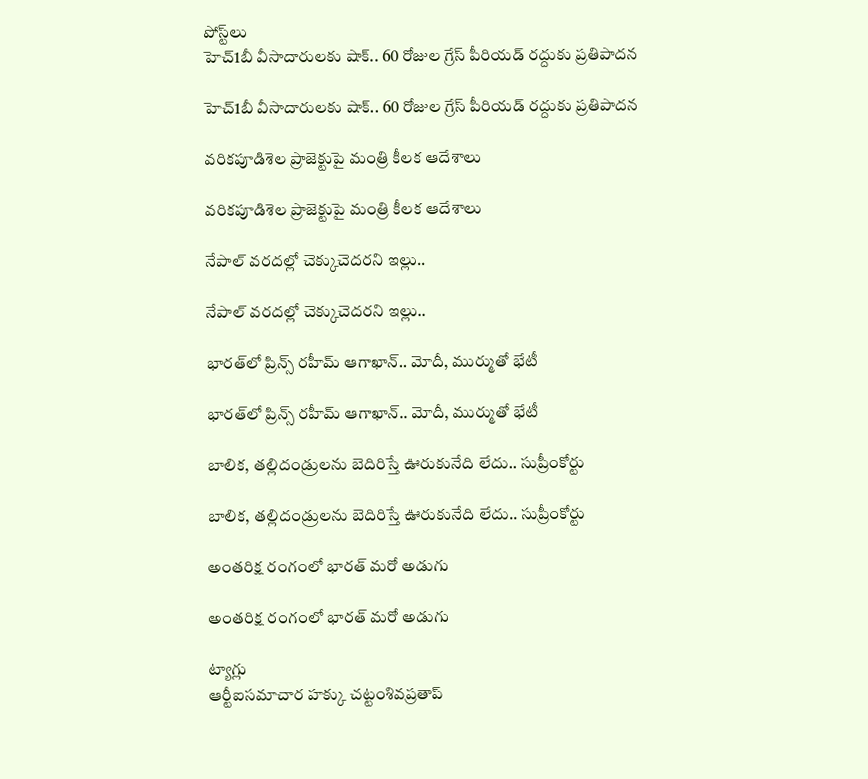పోస్ట్‌లు
హెచ్‌1బీ వీసాదారులకు షాక్‌.. 60 రోజుల గ్రేస్‌ పీరియడ్‌ రద్దుకు ప్రతిపాదన

హెచ్‌1బీ వీసాదారులకు షాక్‌.. 60 రోజుల గ్రేస్‌ పీరియడ్‌ రద్దుకు ప్రతిపాదన

వరికపూడిశెల ప్రాజెక్టుపై మంత్రి కీలక ఆదేశాలు

వరికపూడిశెల ప్రాజెక్టుపై మంత్రి కీలక ఆదేశాలు

నేపాల్‌ వరదల్లో చెక్కుచెదరని ఇల్లు..

నేపాల్‌ వరదల్లో చెక్కుచెదరని ఇల్లు..

భారత్‌లో ప్రిన్స్‌ రహీమ్‌ ఆగాఖాన్‌.. మోదీ, ముర్ముతో భేటీ

భారత్‌లో ప్రిన్స్‌ రహీమ్‌ ఆగాఖాన్‌.. మోదీ, ముర్ముతో భేటీ

బాలిక, తల్లిదండ్రులను బెదిరిస్తే ఊరుకునేది లేదు.. సుప్రీంకోర్టు

బాలిక, తల్లిదండ్రులను బెదిరిస్తే ఊరుకునేది లేదు.. సుప్రీంకోర్టు

అంతరిక్ష రంగంలో భారత్‌ మరో అడుగు

అంతరిక్ష రంగంలో భారత్‌ మరో అడుగు

ట్యాగ్లు
ఆర్టీఐసమాచార హక్కు చట్టంశివప్రతాప్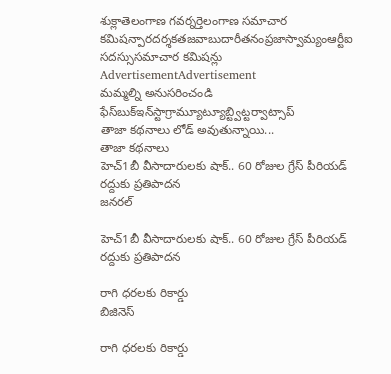శుక్లాతెలంగాణ గవర్నర్తెలంగాణ సమాచార కమిషన్పారదర్శకతజవాబుదారీతనంప్రజాస్వామ్యంఆర్టీఐ సదస్సుసమాచార కమిషన్లు
AdvertisementAdvertisement
మమ్మల్ని అనుసరించండి
ఫేస్‌బుక్ఇన్‌స్టాగ్రామ్యూట్యూబ్ట్విట్టర్వాట్సాప్
తాజా కథనాలు లోడ్ అవుతున్నాయి...
తాజా కథనాలు
హెచ్‌1బీ వీసాదారులకు షాక్‌.. 60 రోజుల గ్రేస్‌ పీరియడ్‌ రద్దుకు ప్రతిపాదన
జనరల్

హెచ్‌1బీ వీసాదారులకు షాక్‌.. 60 రోజుల గ్రేస్‌ పీరియడ్‌ రద్దుకు ప్రతిపాదన

రాగి ధరలకు రికార్డు
బిజినెస్

రాగి ధరలకు రికార్డు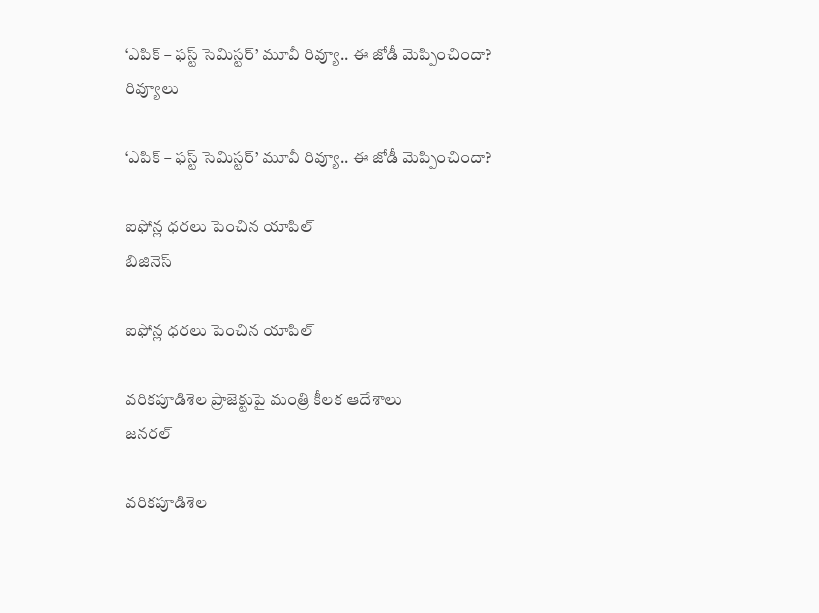‘ఎపిక్ – ఫస్ట్ సెమిస్టర్’ మూవీ రివ్యూ.. ఈ జోడీ మెప్పించిందా?
రివ్యూలు

‘ఎపిక్ – ఫస్ట్ సెమిస్టర్’ మూవీ రివ్యూ.. ఈ జోడీ మెప్పించిందా?

ఐఫోన్ల ధరలు పెంచిన యాపిల్‌
బిజినెస్

ఐఫోన్ల ధరలు పెంచిన యాపిల్‌

వరికపూడిశెల ప్రాజెక్టుపై మంత్రి కీలక ఆదేశాలు
జనరల్

వరికపూడిశెల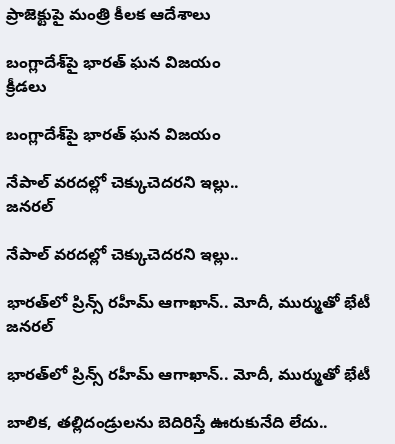ప్రాజెక్టుపై మంత్రి కీలక ఆదేశాలు

బంగ్లాదేశ్‌పై భారత్‌ ఘన విజయం
క్రీడలు

బంగ్లాదేశ్‌పై భారత్‌ ఘన విజయం

నేపాల్‌ వరదల్లో చెక్కుచెదరని ఇల్లు..
జనరల్

నేపాల్‌ వరదల్లో చెక్కుచెదరని ఇల్లు..

భారత్‌లో ప్రిన్స్‌ రహీమ్‌ ఆగాఖాన్‌.. మోదీ, ముర్ముతో భేటీ
జనరల్

భారత్‌లో ప్రిన్స్‌ రహీమ్‌ ఆగాఖాన్‌.. మోదీ, ముర్ముతో భేటీ

బాలిక, తల్లిదండ్రులను బెదిరిస్తే ఊరుకునేది లేదు..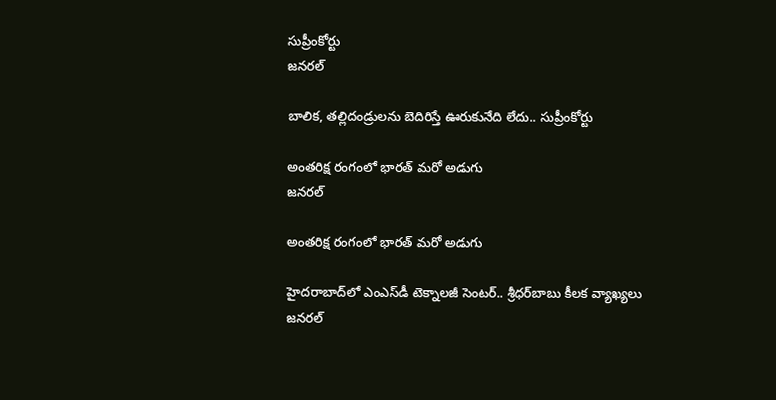సుప్రీంకోర్టు
జనరల్

బాలిక, తల్లిదండ్రులను బెదిరిస్తే ఊరుకునేది లేదు.. సుప్రీంకోర్టు

అంతరిక్ష రంగంలో భారత్‌ మరో అడుగు
జనరల్

అంతరిక్ష రంగంలో భారత్‌ మరో అడుగు

హైదరాబాద్‌లో ఎంఎస్‌డీ టెక్నాలజీ సెంటర్‌.. శ్రీధర్‌బాబు కీలక వ్యాఖ్యలు
జనరల్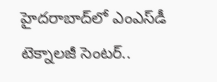హైదరాబాద్‌లో ఎంఎస్‌డీ టెక్నాలజీ సెంటర్‌..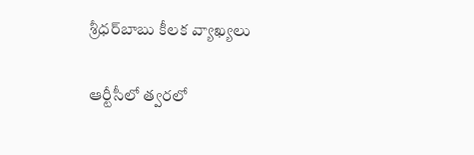శ్రీధర్‌బాబు కీలక వ్యాఖ్యలు

ఆర్టీసీలో త్వరలో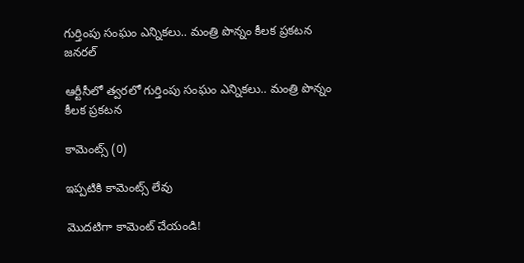గుర్తింపు సంఘం ఎన్నికలు.. మంత్రి పొన్నం కీలక ప్రకటన
జనరల్

ఆర్టీసీలో త్వరలో గుర్తింపు సంఘం ఎన్నికలు.. మంత్రి పొన్నం కీలక ప్రకటన

కామెంట్స్ (0)

ఇప్పటికి కామెంట్స్ లేవు

మొదటిగా కామెంట్ చేయండి!